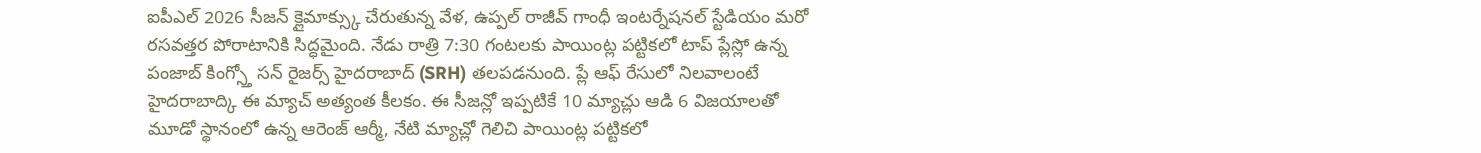ఐపీఎల్ 2026 సీజన్ క్లైమాక్స్కు చేరుతున్న వేళ, ఉప్పల్ రాజీవ్ గాంధీ ఇంటర్నేషనల్ స్టేడియం మరో రసవత్తర పోరాటానికి సిద్ధమైంది. నేడు రాత్రి 7:30 గంటలకు పాయింట్ల పట్టికలో టాప్ ప్లేస్లో ఉన్న పంజాబ్ కింగ్స్తో సన్ రైజర్స్ హైదరాబాద్ (SRH) తలపడనుంది. ప్లే ఆఫ్ రేసులో నిలవాలంటే హైదరాబాద్కి ఈ మ్యాచ్ అత్యంత కీలకం. ఈ సీజన్లో ఇప్పటికే 10 మ్యాచ్లు ఆడి 6 విజయాలతో మూడో స్థానంలో ఉన్న ఆరెంజ్ ఆర్మీ, నేటి మ్యాచ్లో గెలిచి పాయింట్ల పట్టికలో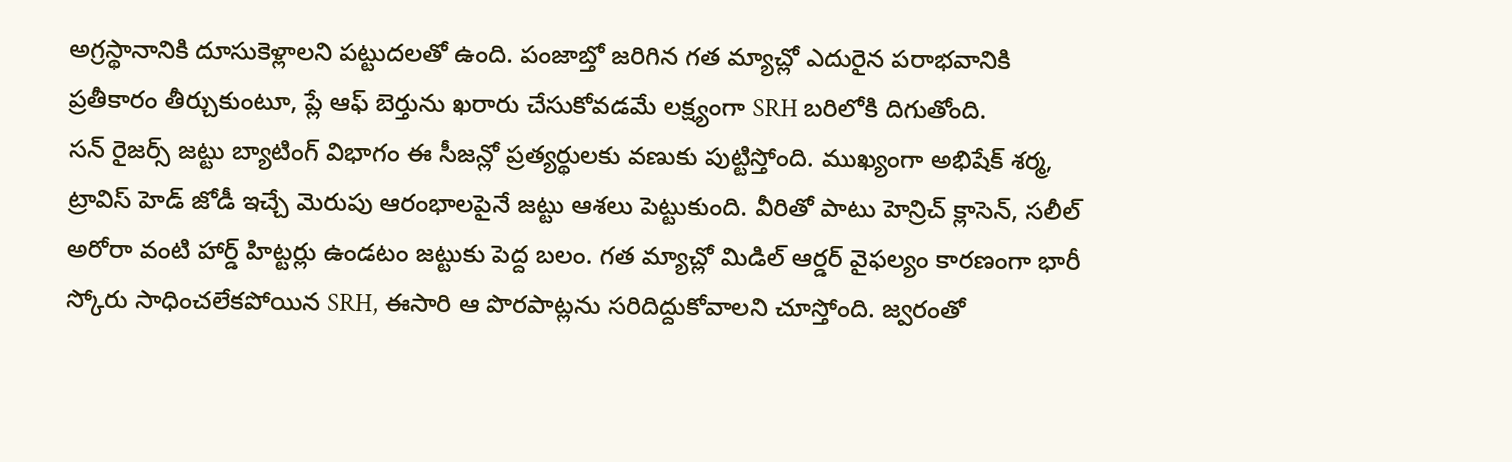అగ్రస్థానానికి దూసుకెళ్లాలని పట్టుదలతో ఉంది. పంజాబ్తో జరిగిన గత మ్యాచ్లో ఎదురైన పరాభవానికి ప్రతీకారం తీర్చుకుంటూ, ప్లే ఆఫ్ బెర్తును ఖరారు చేసుకోవడమే లక్ష్యంగా SRH బరిలోకి దిగుతోంది.
సన్ రైజర్స్ జట్టు బ్యాటింగ్ విభాగం ఈ సీజన్లో ప్రత్యర్థులకు వణుకు పుట్టిస్తోంది. ముఖ్యంగా అభిషేక్ శర్మ, ట్రావిస్ హెడ్ జోడీ ఇచ్చే మెరుపు ఆరంభాలపైనే జట్టు ఆశలు పెట్టుకుంది. వీరితో పాటు హెన్రిచ్ క్లాసెన్, సలీల్ అరోరా వంటి హార్డ్ హిట్టర్లు ఉండటం జట్టుకు పెద్ద బలం. గత మ్యాచ్లో మిడిల్ ఆర్డర్ వైఫల్యం కారణంగా భారీ స్కోరు సాధించలేకపోయిన SRH, ఈసారి ఆ పొరపాట్లను సరిదిద్దుకోవాలని చూస్తోంది. జ్వరంతో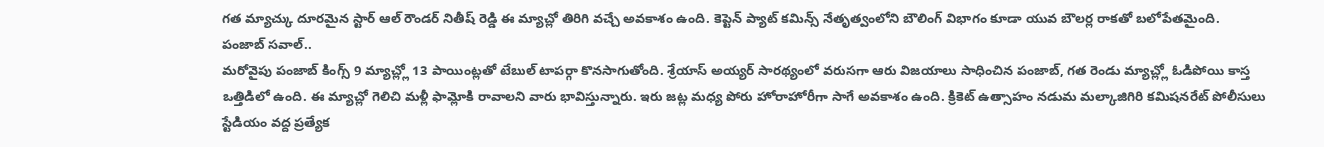గత మ్యాచ్కు దూరమైన స్టార్ ఆల్ రౌండర్ నితీష్ రెడ్డి ఈ మ్యాచ్లో తిరిగి వచ్చే అవకాశం ఉంది. కెప్టెన్ ప్యాట్ కమిన్స్ నేతృత్వంలోని బౌలింగ్ విభాగం కూడా యువ బౌలర్ల రాకతో బలోపేతమైంది.
పంజాబ్ సవాల్..
మరోవైపు పంజాబ్ కింగ్స్ 9 మ్యాచ్ల్లో 13 పాయింట్లతో టేబుల్ టాపర్గా కొనసాగుతోంది. శ్రేయాస్ అయ్యర్ సారథ్యంలో వరుసగా ఆరు విజయాలు సాధించిన పంజాబ్, గత రెండు మ్యాచ్ల్లో ఓడిపోయి కాస్త ఒత్తిడిలో ఉంది. ఈ మ్యాచ్లో గెలిచి మళ్లీ ఫామ్లోకి రావాలని వారు భావిస్తున్నారు. ఇరు జట్ల మధ్య పోరు హోరాహోరీగా సాగే అవకాశం ఉంది. క్రికెట్ ఉత్సాహం నడుమ మల్కాజిగిరి కమిషనరేట్ పోలీసులు స్టేడియం వద్ద ప్రత్యేక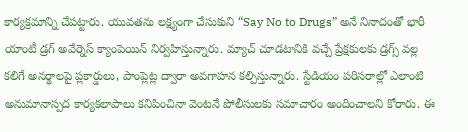కార్యక్రమాన్ని చేపట్టారు. యువతను లక్ష్యంగా చేసుకుని “Say No to Drugs” అనే నినాదంతో భారీ యాంటీ డ్రగ్ అవేర్నెస్ క్యాంపెయిన్ నిర్వహిస్తున్నారు. మ్యాచ్ చూడటానికి వచ్చే ప్రేక్షకులకు డ్రగ్స్ వల్ల కలిగే అనర్థాలపై ప్లకార్డులు, పాంప్లెట్ల ద్వారా అవగాహన కల్పిస్తున్నారు. స్టేడియం పరిసరాల్లో ఎలాంటి అనుమానాస్పద కార్యకలాపాలు కనిపించినా వెంటనే పోలీసులకు సమాచారం అందించాలని కోరారు. ఈ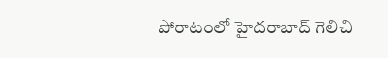పోరాటంలో హైదరాబాద్ గెలిచి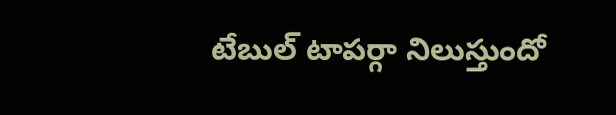టేబుల్ టాపర్గా నిలుస్తుందో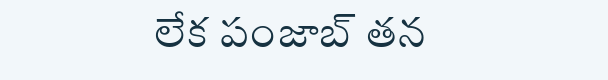లేక పంజాబ్ తన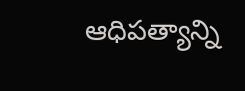ఆధిపత్యాన్ని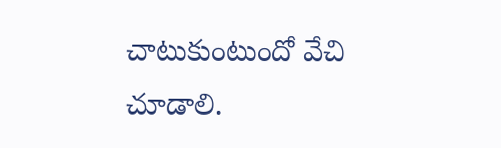చాటుకుంటుందో వేచి చూడాలి.